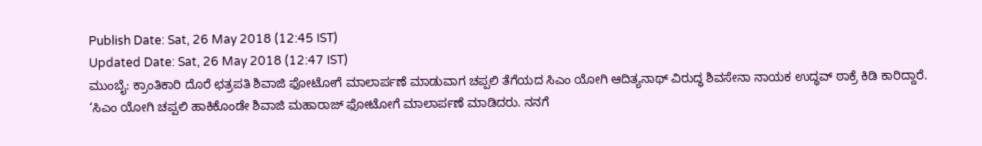Publish Date: Sat, 26 May 2018 (12:45 IST)
Updated Date: Sat, 26 May 2018 (12:47 IST)
ಮುಂಬೈ: ಕ್ರಾಂತಿಕಾರಿ ದೊರೆ ಛತ್ರಪತಿ ಶಿವಾಜಿ ಫೋಟೋಗೆ ಮಾಲಾರ್ಪಣೆ ಮಾಡುವಾಗ ಚಪ್ಪಲಿ ತೆಗೆಯದ ಸಿಎಂ ಯೋಗಿ ಆದಿತ್ಯನಾಥ್ ವಿರುದ್ಧ ಶಿವಸೇನಾ ನಾಯಕ ಉದ್ಧವ್ ಠಾಕ್ರೆ ಕಿಡಿ ಕಾರಿದ್ದಾರೆ.
‘ಸಿಎಂ ಯೋಗಿ ಚಪ್ಪಲಿ ಹಾಕಿಕೊಂಡೇ ಶಿವಾಜಿ ಮಹಾರಾಜ್ ಫೋಟೋಗೆ ಮಾಲಾರ್ಪಣೆ ಮಾಡಿದರು. ನನಗೆ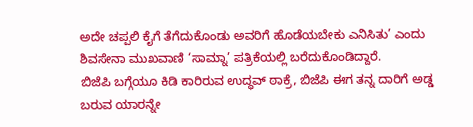ಅದೇ ಚಪ್ಪಲಿ ಕೈಗೆ ತೆಗೆದುಕೊಂಡು ಅವರಿಗೆ ಹೊಡೆಯಬೇಕು ಎನಿಸಿತು’ ಎಂದು ಶಿವಸೇನಾ ಮುಖವಾಣಿ ‘ಸಾಮ್ನಾ’ ಪತ್ರಿಕೆಯಲ್ಲಿ ಬರೆದುಕೊಂಡಿದ್ದಾರೆ.
ಬಿಜೆಪಿ ಬಗ್ಗೆಯೂ ಕಿಡಿ ಕಾರಿರುವ ಉದ್ಧವ್ ಠಾಕ್ರೆ, ಬಿಜೆಪಿ ಈಗ ತನ್ನ ದಾರಿಗೆ ಅಡ್ಡ ಬರುವ ಯಾರನ್ನೇ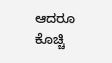ಆದರೂ ಕೊಚ್ಚಿ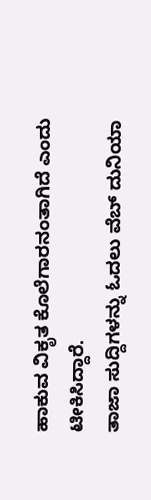ಹಾಕುವ ವಿಕೃತ ಕೊಲೆಗಾರನಂತಾಗಿದೆ ಎಂದು ಟೀಕಿಸಿದ್ದಾರೆ.
ತಾಜಾ ಸುದ್ದಿಗಳನ್ನು ಓದಲು ವೆಬ್ ದುನಿಯಾ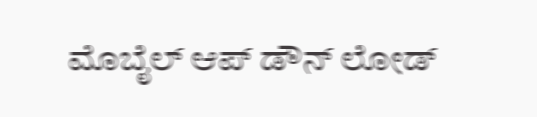ಮೊಬೈಲ್ ಆಪ್ ಡೌನ್ ಲೋಡ್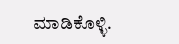ಮಾಡಿಕೊಳ್ಳಿ.